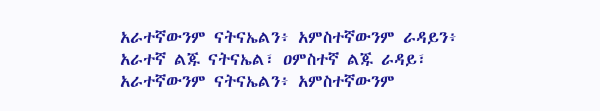አራተኛውንም ናትናኤልን፥ አምስተኛውንም ራዳይን፥
አራተኛ ልጁ ናትናኤል፣ ዐምስተኛ ልጁ ራዳይ፣
አራተኛውንም ናትናኤልን፥ አምስተኛውንም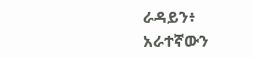ራዳይን፥
አራተኛውን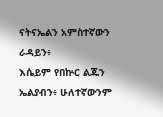ናትናኤልን አምስተኛውን ራዳይን፥
እሴይም የበኵር ልጁን ኤልያብን፥ ሁለተኛውንም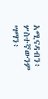አሚናዳብን፥ ሦስተኛውንም ሣማን፥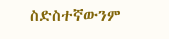ስድስተኛውንም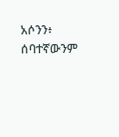አሶንን፥ ሰባተኛውንም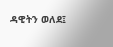ዳዊትን ወለደ፤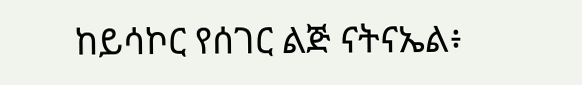ከይሳኮር የሰገር ልጅ ናትናኤል፥